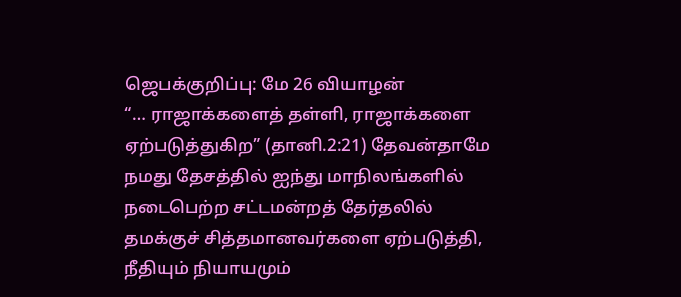ஜெபக்குறிப்பு: மே 26 வியாழன்
“… ராஜாக்களைத் தள்ளி, ராஜாக்களை ஏற்படுத்துகிற” (தானி.2:21) தேவன்தாமே நமது தேசத்தில் ஐந்து மாநிலங்களில் நடைபெற்ற சட்டமன்றத் தேர்தலில் தமக்குச் சித்தமானவர்களை ஏற்படுத்தி, நீதியும் நியாயமும்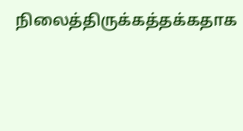நிலைத்திருக்கத்தக்கதாக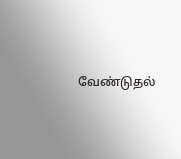வேண்டுதல்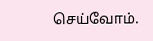செய்வோம்.